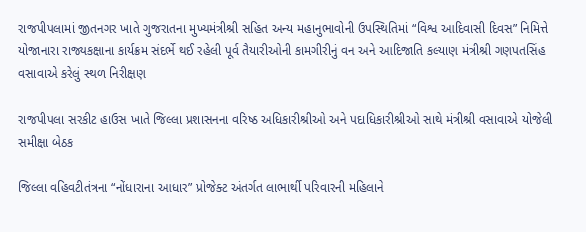રાજપીપલામાં જીતનગર ખાતે ગુજરાતના મુખ્યમંત્રીશ્રી સહિત અન્ય મહાનુભાવોની ઉપસ્થિતિમાં “વિશ્વ આદિવાસી દિવસ” નિમિત્તે યોજાનારા રાજ્યકક્ષાના કાર્યક્રમ સંદર્ભે થઈ રહેલી પૂર્વ તૈયારીઓની કામગીરીનું વન અને આદિજાતિ કલ્યાણ મંત્રીશ્રી ગણપતસિંહ વસાવાએ કરેલું સ્થળ નિરીક્ષણ

રાજપીપલા સરકીટ હાઉસ ખાતે જિલ્લા પ્રશાસનના વરિષ્ઠ અધિકારીશ્રીઓ અને પદાધિકારીશ્રીઓ સાથે મંત્રીશ્રી વસાવાએ યોજેલી સમીક્ષા બેઠક

જિલ્લા વહિવટીતંત્રના “નોંધારાના આધાર” પ્રોજેક્ટ અંતર્ગત લાભાર્થી પરિવારની મહિલાને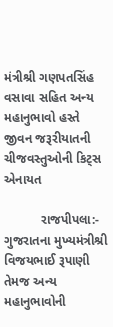મંત્રીશ્રી ગણપતસિંહ વસાવા સહિત અન્ય મહાનુભાવો હસ્તે  જીવન જરૂરીયાતની ચીજવસ્તુઓની કિટ્સ એનાયત

          રાજપીપલા:- ગુજરાતના મુખ્યમંત્રીશ્રી વિજયભાઈ રૂપાણી તેમજ અન્ય મહાનુભાવોની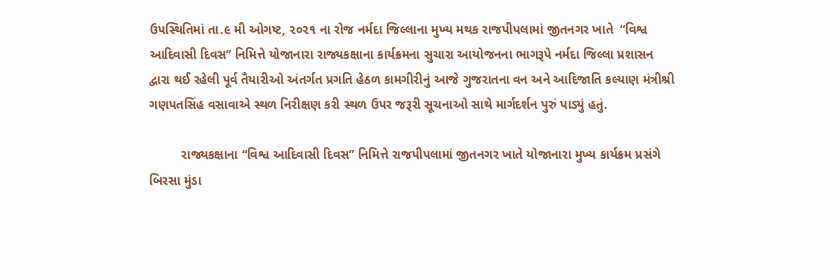ઉપસ્થિતિમાં તા.૯ મી ઓગષ્ટ, ૨૦૨૧ ના રોજ નર્મદા જિલ્લાના મુખ્ય મથક રાજપીપલામાં જીતનગર ખાતે  “વિશ્વ આદિવાસી દિવસ” નિમિત્તે યોજાનારા રાજ્યકક્ષાના કાર્યક્રમના સુચારા આયોજનના ભાગરૂપે નર્મદા જિલ્લા પ્રશાસન દ્વારા થઈ રહેલી પૂર્વ તૈયારીઓ અંતર્ગત પ્રગતિ હેઠળ કામગીરીનું આજે ગુજરાતના વન અને આદિજાતિ કલ્યાણ મંત્રીશ્રી ગણપતસિંહ વસાવાએ સ્થળ નિરીક્ષણ કરી સ્થળ ઉપર જરૂરી સૂચનાઓ સાથે માર્ગદર્શન પુરું પાડ્યું હતું.

         રાજ્યકક્ષાના “વિશ્વ આદિવાસી દિવસ” નિમિત્તે રાજપીપલામાં જીતનગર ખાતે યોજાનારા મુખ્ય કાર્યક્રમ પ્રસંગે  બિરસા મુંડા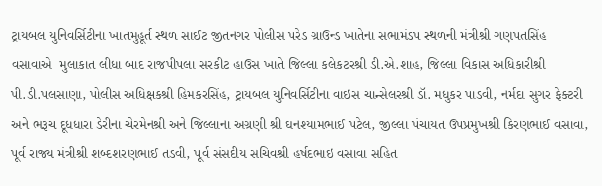ટ્રાયબલ યુનિવર્સિટીના ખાતમુહૂર્ત સ્થળ સાઈટ જીતનગર પોલીસ પરેડ ગ્રાઉન્ડ ખાતેના સભામંડપ સ્થળની મંત્રીશ્રી ગણપતસિંહ વસાવાએ  મુલાકાત લીધા બાદ રાજપીપલા સરકીટ હાઉસ ખાતે જિલ્લા કલેકટરશ્રી ડી.એ.શાહ, જિલ્લા વિકાસ અધિકારીશ્રી પી.ડી.પલસાણા, પોલીસ અધિક્ષકશ્રી હિમકરસિંહ, ટ્રાયબલ યુનિવર્સિટીના વાઇસ ચાન્સેલરશ્રી ડૉ. મધુકર પાડવી, નર્મદા સુગર ફેક્ટરી અને ભરૂચ દૂધધારા ડેરીના ચેરમેનશ્રી અને જિલ્લાના અગ્રણી શ્રી ઘનશ્યામભાઈ પટેલ, જીલ્લા પંચાયત ઉપપ્રમુખશ્રી કિરણભાઈ વસાવા, પૂર્વ રાજ્ય મંત્રીશ્રી શબ્દશરણભાઈ તડવી, પૂર્વ સંસદીય સચિવશ્રી હર્ષદભાઇ વસાવા સહિત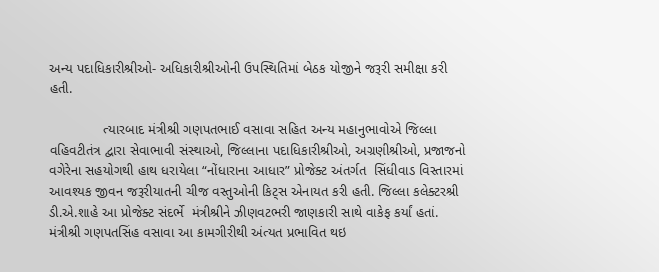અન્ય પદાધિકારીશ્રીઓ- અધિકારીશ્રીઓની ઉપસ્થિતિમાં બેઠક યોજીને જરૂરી સમીક્ષા કરી હતી.

              ત્યારબાદ મંત્રીશ્રી ગણપતભાઈ વસાવા સહિત અન્ય મહાનુભાવોએ જિલ્લા વહિવટીતંત્ર દ્વારા સેવાભાવી સંસ્થાઓ, જિલ્લાના પદાધિકારીશ્રીઓ, અગ્રણીશ્રીઓ, પ્રજાજનો વગેરેના સહયોગથી હાથ ધરાયેલા “નોંધારાના આધાર” પ્રોજેક્ટ અંતર્ગત  સિંધીવાડ વિસ્તારમાં આવશ્યક જીવન જરૂરીયાતની ચીજ વસ્તુઓની કિટ્સ એનાયત કરી હતી. જિલ્લા કલેક્ટરશ્રી ડી.એ.શાહે આ પ્રોજેક્ટ સંદર્ભે  મંત્રીશ્રીને ઝીણવટભરી જાણકારી સાથે વાકેફ કર્યાં હતાં. મંત્રીશ્રી ગણપતસિંહ વસાવા આ કામગીરીથી અંત્યત પ્રભાવિત થઇ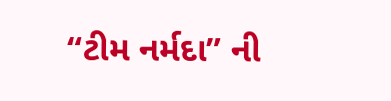“ટીમ નર્મદા” ની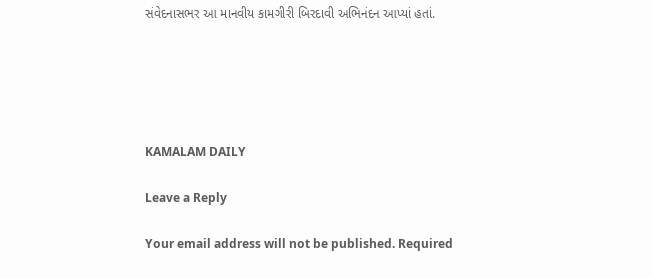સંવેદનાસભર આ માનવીય કામગીરી બિરદાવી અભિનંદન આપ્યાં હતાં.





KAMALAM DAILY

Leave a Reply

Your email address will not be published. Required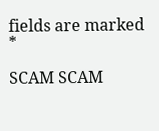fields are marked *

SCAM SCAM